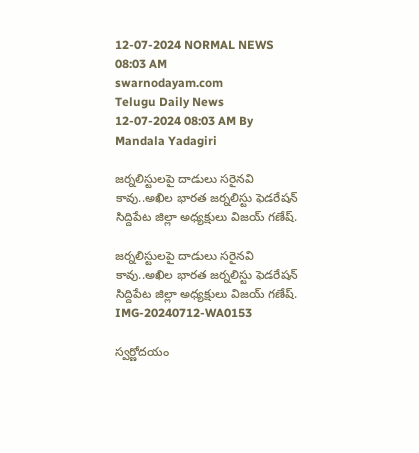12-07-2024 NORMAL NEWS 08:03 AM
swarnodayam.com
Telugu Daily News
12-07-2024 08:03 AM By Mandala Yadagiri

జర్నలిస్టులపై దాడులు సరైనవి కావు..అఖిల భారత జర్నలిస్టు ఫెడరేషన్ సిద్దిపేట జిల్లా అధ్యక్షులు విజయ్ గణేష్.

జర్నలిస్టులపై దాడులు సరైనవి కావు..అఖిల భారత జర్నలిస్టు ఫెడరేషన్ సిద్దిపేట జిల్లా అధ్యక్షులు విజయ్ గణేష్.
IMG-20240712-WA0153

స్వర్ణోదయం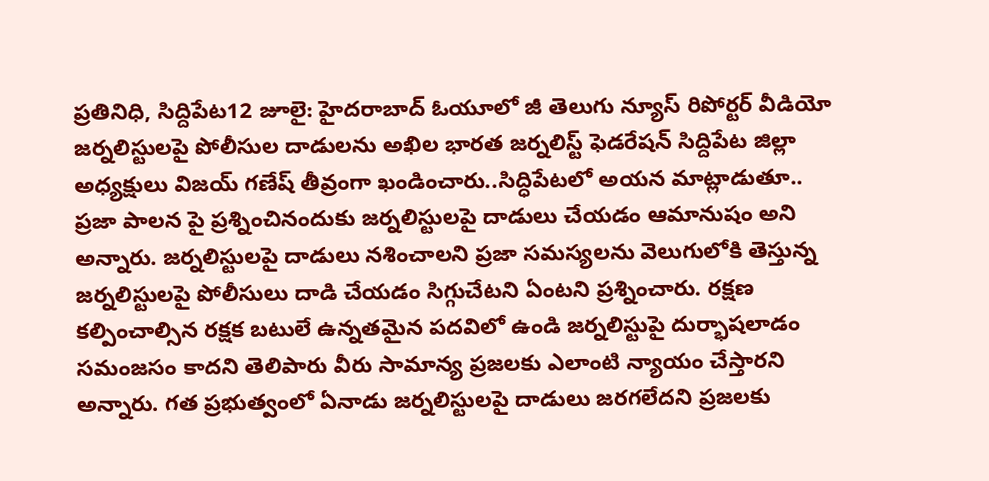ప్రతినిధి, సిద్దిపేట12 జూలై: హైదరాబాద్ ఓయూలో జీ తెలుగు న్యూస్ రిపోర్టర్ వీడియో జర్నలిస్టులపై పోలీసుల దాడులను అఖిల భారత జర్నలిస్ట్ ఫెడరేషన్ సిద్దిపేట జిల్లా అధ్యక్షులు విజయ్ గణేష్ తీవ్రంగా ఖండించారు..సిద్ధిపేటలో అయన మాట్లాడుతూ.. ప్రజా పాలన పై ప్రశ్నించినందుకు జర్నలిస్టులపై దాడులు చేయడం ఆమానుషం అని అన్నారు. జర్నలిస్టులపై దాడులు నశించాలని ప్రజా సమస్యలను వెలుగులోకి తెస్తున్న జర్నలిస్టులపై పోలీసులు దాడి చేయడం సిగ్గుచేటని ఏంటని ప్రశ్నించారు. రక్షణ కల్పించాల్సిన రక్షక బటులే ఉన్నతమైన పదవిలో ఉండి జర్నలిస్టుపై దుర్భాషలాడం సమంజసం కాదని తెలిపారు వీరు సామాన్య ప్రజలకు ఎలాంటి న్యాయం చేస్తారని అన్నారు. గత ప్రభుత్వంలో ఏనాడు జర్నలిస్టులపై దాడులు జరగలేదని ప్రజలకు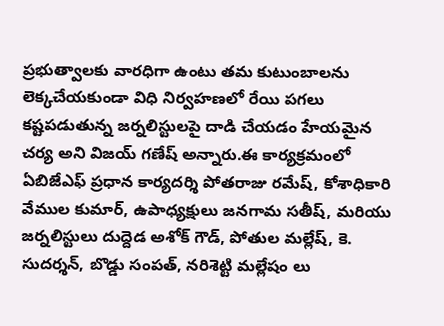ప్రభుత్వాలకు వారధిగా ఉంటు తమ కుటుంబాలను లెక్కచేయకుండా విధి నిర్వహణలో రేయి పగలు కష్టపడుతున్న జర్నలిస్టులపై దాడి చేయడం హేయమైన చర్య అని విజయ్ గణేష్ అన్నారు.ఈ కార్యక్రమంలో ఏబిజేఎఫ్ ప్రధాన కార్యదర్శి పోతరాజు రమేష్, కోశాధికారి వేముల కుమార్, ఉపాధ్యక్షులు జనగామ సతీష్, మరియు జర్నలిస్టులు దుద్దెడ అశోక్ గౌడ్, పోతుల మల్లేష్, కె. సుదర్శన్, బొడ్డు సంపత్, నరిశెట్టి మల్లేషం లు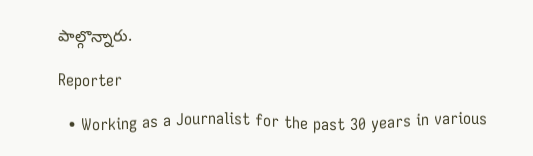పాల్గొన్నారు.

Reporter

  • Working as a Journalist for the past 30 years in various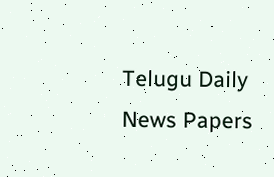Telugu Daily News Papers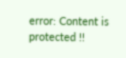error: Content is protected !!